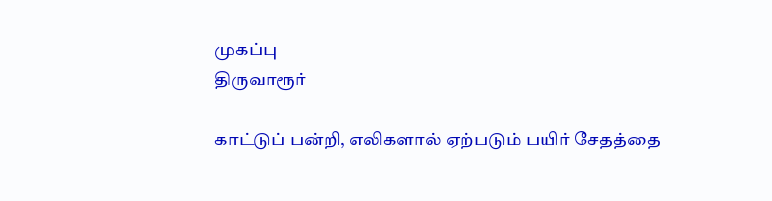முகப்பு
திருவாரூர்

காட்டுப் பன்றி, எலிகளால் ஏற்படும் பயிர் சேதத்தை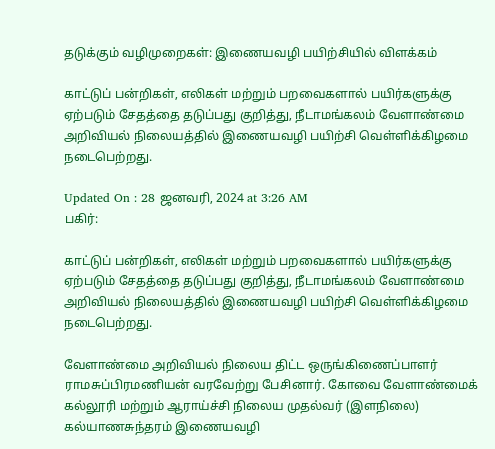தடுக்கும் வழிமுறைகள்: இணையவழி பயிற்சியில் விளக்கம்

காட்டுப் பன்றிகள், எலிகள் மற்றும் பறவைகளால் பயிர்களுக்கு ஏற்படும் சேதத்தை தடுப்பது குறித்து, நீடாமங்கலம் வேளாண்மை அறிவியல் நிலையத்தில் இணையவழி பயிற்சி வெள்ளிக்கிழமை நடைபெற்றது.

Updated On : 28 ஜனவரி, 2024 at 3:26 AM
பகிர்:

காட்டுப் பன்றிகள், எலிகள் மற்றும் பறவைகளால் பயிர்களுக்கு ஏற்படும் சேதத்தை தடுப்பது குறித்து, நீடாமங்கலம் வேளாண்மை அறிவியல் நிலையத்தில் இணையவழி பயிற்சி வெள்ளிக்கிழமை நடைபெற்றது.

வேளாண்மை அறிவியல் நிலைய திட்ட ஒருங்கிணைப்பாளர் ராமசுப்பிரமணியன் வரவேற்று பேசினார். கோவை வேளாண்மைக் கல்லூரி மற்றும் ஆராய்ச்சி நிலைய முதல்வர் (இளநிலை) கல்யாணசுந்தரம் இணையவழி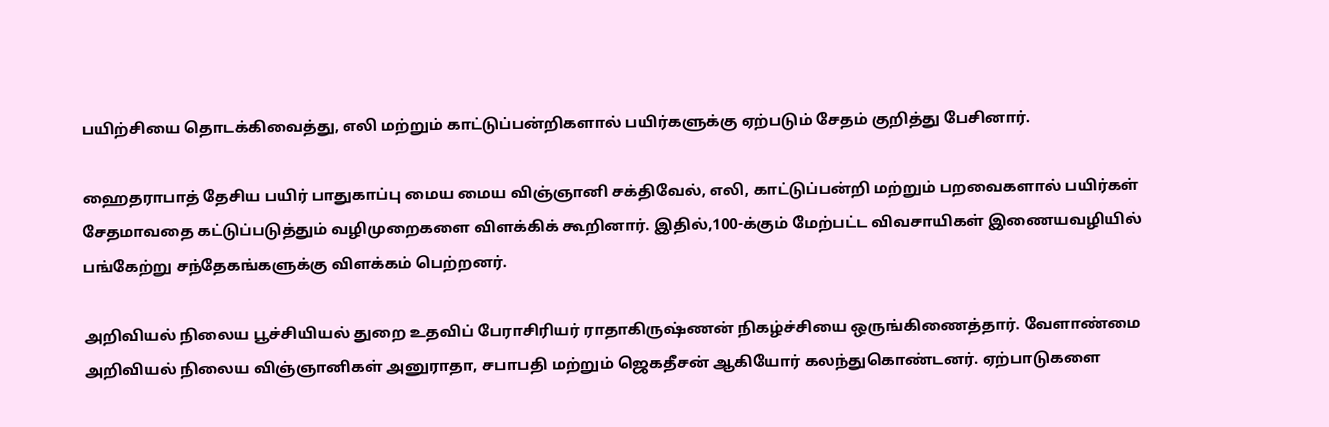பயிற்சியை தொடக்கிவைத்து, எலி மற்றும் காட்டுப்பன்றிகளால் பயிர்களுக்கு ஏற்படும் சேதம் குறித்து பேசினார்.

ஹைதராபாத் தேசிய பயிர் பாதுகாப்பு மைய மைய விஞ்ஞானி சக்திவேல், எலி, காட்டுப்பன்றி மற்றும் பறவைகளால் பயிர்கள் சேதமாவதை கட்டுப்படுத்தும் வழிமுறைகளை விளக்கிக் கூறினார். இதில்,100-க்கும் மேற்பட்ட விவசாயிகள் இணையவழியில் பங்கேற்று சந்தேகங்களுக்கு விளக்கம் பெற்றனர்.

அறிவியல் நிலைய பூச்சியியல் துறை உதவிப் பேராசிரியர் ராதாகிருஷ்ணன் நிகழ்ச்சியை ஒருங்கிணைத்தார். வேளாண்மை அறிவியல் நிலைய விஞ்ஞானிகள் அனுராதா, சபாபதி மற்றும் ஜெகதீசன் ஆகியோர் கலந்துகொண்டனர். ஏற்பாடுகளை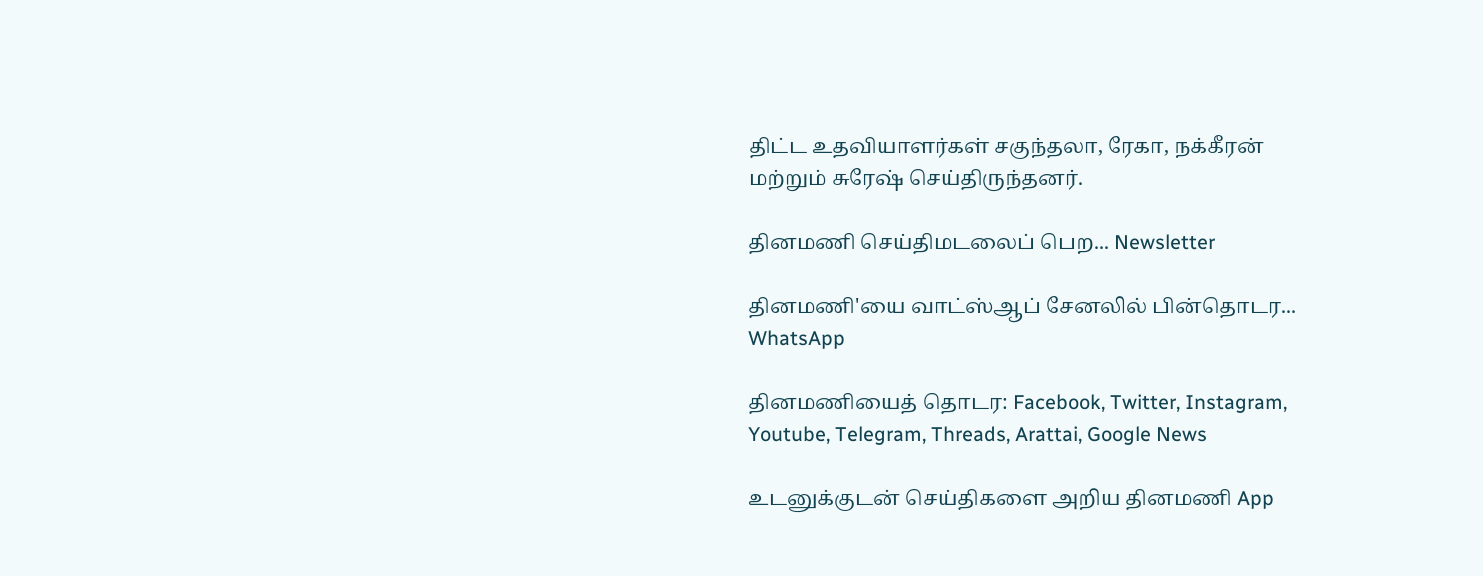திட்ட உதவியாளர்கள் சகுந்தலா, ரேகா, நக்கீரன் மற்றும் சுரேஷ் செய்திருந்தனர்.

தினமணி செய்திமடலைப் பெற... Newsletter

தினமணி'யை வாட்ஸ்ஆப் சேனலில் பின்தொடர... WhatsApp

தினமணியைத் தொடர: Facebook, Twitter, Instagram, Youtube, Telegram, Threads, Arattai, Google News

உடனுக்குடன் செய்திகளை அறிய தினமணி App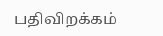பதிவிறக்கம்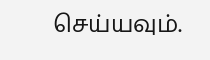செய்யவும்.